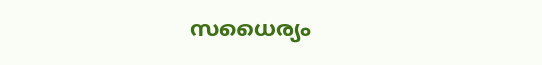സധൈര്യം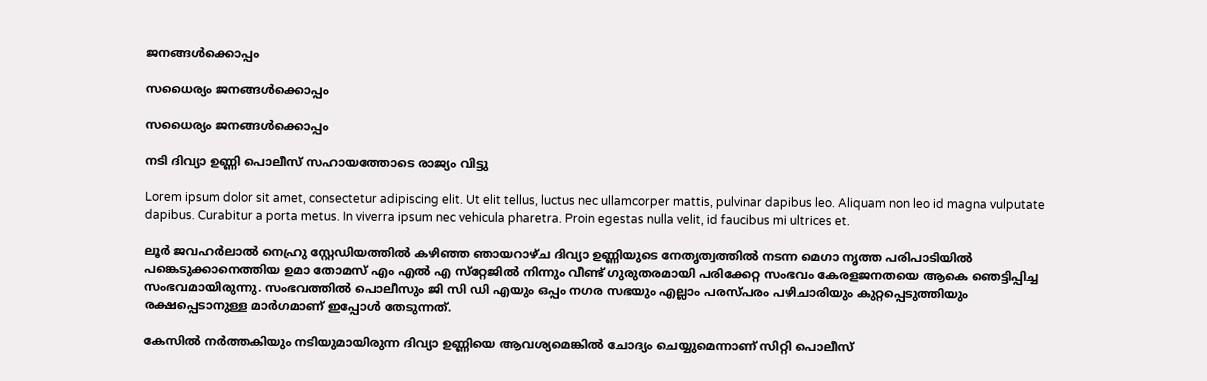ജനങ്ങൾക്കൊപ്പം

സധൈര്യം ജനങ്ങൾക്കൊപ്പം

സധൈര്യം ജനങ്ങൾക്കൊപ്പം

നടി ദിവ്യാ ഉണ്ണി പൊലീസ് സഹായത്തോടെ രാജ്യം വിട്ടു

Lorem ipsum dolor sit amet, consectetur adipiscing elit. Ut elit tellus, luctus nec ullamcorper mattis, pulvinar dapibus leo. Aliquam non leo id magna vulputate dapibus. Curabitur a porta metus. In viverra ipsum nec vehicula pharetra. Proin egestas nulla velit, id faucibus mi ultrices et.

ലൂർ ജവഹർലാൽ നെഹ്രു സ്റ്റേഡിയത്തിൽ കഴിഞ്ഞ ഞായറാഴ്ച ദിവ്യാ ഉണ്ണിയുടെ നേതൃത്വത്തിൽ നടന്ന മെഗാ നൃത്ത പരിപാടിയിൽ പങ്കെടുക്കാനെത്തിയ ഉമാ തോമസ് എം എൽ എ സ്‌റ്റേജിൽ നിന്നും വീണ്ട് ഗുരുതരമായി പരിക്കേറ്റ സംഭവം കേരളജനതയെ ആകെ ഞെട്ടിപ്പിച്ച സംഭവമായിരുന്നു. സംഭവത്തിൽ പൊലീസും ജി സി ഡി എയും ഒപ്പം നഗര സഭയും എല്ലാം പരസ്പരം പഴിചാരിയും കുറ്റപ്പെടുത്തിയും രക്ഷപ്പെടാനുള്ള മാർഗമാണ് ഇപ്പോൾ തേടുന്നത്.

കേസിൽ നർത്തകിയും നടിയുമായിരുന്ന ദിവ്യാ ഉണ്ണിയെ ആവശ്യമെങ്കിൽ ചോദ്യം ചെയ്യുമെന്നാണ് സിറ്റി പൊലീസ്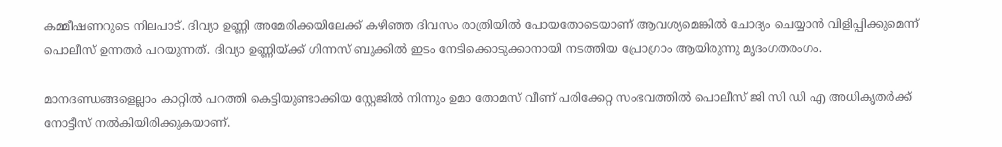കമ്മീഷണറുടെ നിലപാട്. ദിവ്യാ ഉണ്ണി അമേരിക്കയിലേക്ക് കഴിഞ്ഞ ദിവസം രാത്രിയിൽ പോയതോടെയാണ് ആവശ്യമെങ്കിൽ ചോദ്യം ചെയ്യാൻ വിളിപ്പിക്കുമെന്ന് പൊലീസ് ഉന്നതർ പറയുന്നത്. ദിവ്യാ ഉണ്ണിയ്ക്ക് ഗിന്നസ് ബുക്കിൽ ഇടം നേടിക്കൊടുക്കാനായി നടത്തിയ പ്രോഗ്രാം ആയിരുന്നു മൃദംഗതരംഗം.

മാനദണ്ഡങ്ങളെല്ലാം കാറ്റിൽ പറത്തി കെട്ടിയുണ്ടാക്കിയ സ്റ്റേജിൽ നിന്നും ഉമാ തോമസ് വീണ് പരിക്കേറ്റ സംഭവത്തിൽ പൊലീസ് ജി സി ഡി എ അധികൃതർക്ക് നോട്ടീസ് നൽകിയിരിക്കുകയാണ്.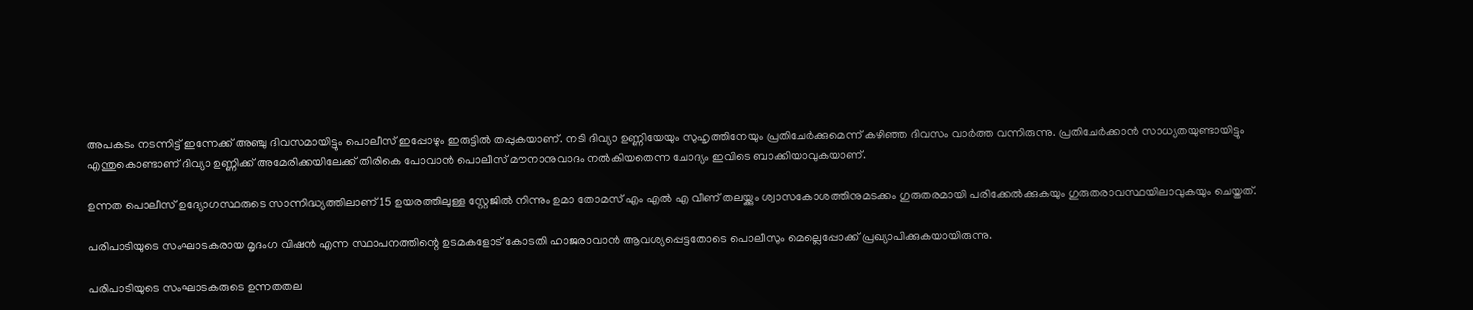അപകടം നടന്നിട്ട് ഇന്നേക്ക് അഞ്ചു ദിവസമായിട്ടും പൊലീസ് ഇപ്പോഴും ഇരുട്ടിൽ തപ്പുകയാണ്. നടി ദിവ്യാ ഉണ്ണിയേയും സുഹൃത്തിനേയും പ്രതിചേർക്കുമെന്ന് കഴിഞ്ഞ ദിവസം വാർത്ത വന്നിരുന്നു. പ്രതിചേർക്കാൻ സാധ്യതയുണ്ടായിട്ടും എന്തുകൊണ്ടാണ് ദിവ്യാ ഉണ്ണിക്ക് അമേരിക്കയിലേക്ക് തിരികെ പോവാൻ പൊലീസ് മൗനാനുവാദം നൽകിയതെന്ന ചോദ്യം ഇവിടെ ബാക്കിയാവുകയാണ്.

ഉന്നത പൊലീസ് ഉദ്യോഗസ്ഥരുടെ സാന്നിദ്ധ്യത്തിലാണ് 15 ഉയരത്തിലുള്ള സ്റ്റേജിൽ നിന്നും ഉമാ തോമസ് എം എൽ എ വീണ് തലയ്ക്കും ശ്വാസകോശത്തിനുമടക്കം ഗുരുതരമായി പരിക്കേൽക്കുകയും ഗുരുതരാവസ്ഥയിലാവുകയും ചെയ്തത്.

പരിപാടിയുടെ സംഘാടകരായ മൃദംഗ വിഷൻ എന്ന സ്ഥാപനത്തിന്റെ ഉടമകളോട് കോടതി ഹാജരാവാൻ ആവശ്യപ്പെട്ടതോടെ പൊലീസും മെല്ലെപ്പോക്ക് പ്രഖ്യാപിക്കുകയായിരുന്നു.

പരിപാടിയുടെ സംഘാടകരുടെ ഉന്നതതല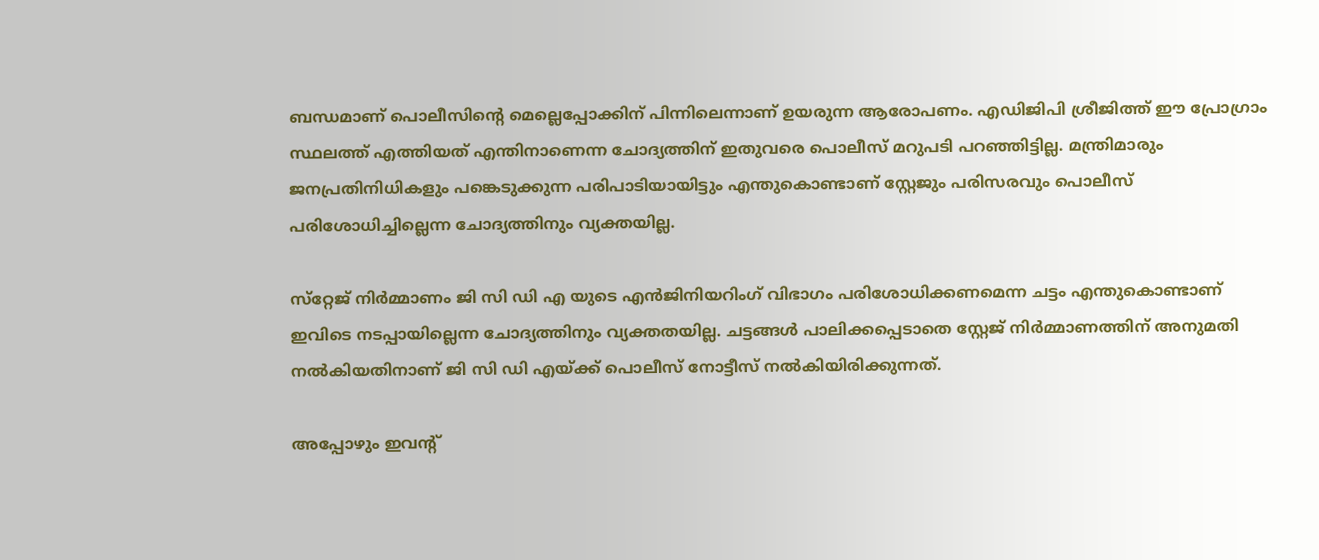ബന്ധമാണ് പൊലീസിന്റെ മെല്ലെപ്പോക്കിന് പിന്നിലെന്നാണ് ഉയരുന്ന ആരോപണം. എഡിജിപി ശ്രീജിത്ത് ഈ പ്രോഗ്രാം സ്ഥലത്ത് എത്തിയത് എന്തിനാണെന്ന ചോദ്യത്തിന് ഇതുവരെ പൊലീസ് മറുപടി പറഞ്ഞിട്ടില്ല. മന്ത്രിമാരും ജനപ്രതിനിധികളും പങ്കെടുക്കുന്ന പരിപാടിയായിട്ടും എന്തുകൊണ്ടാണ് സ്റ്റേജും പരിസരവും പൊലീസ് പരിശോധിച്ചില്ലെന്ന ചോദ്യത്തിനും വ്യക്തയില്ല.

സ്‌റ്റേജ് നിർമ്മാണം ജി സി ഡി എ യുടെ എൻജിനിയറിംഗ് വിഭാഗം പരിശോധിക്കണമെന്ന ചട്ടം എന്തുകൊണ്ടാണ് ഇവിടെ നടപ്പായില്ലെന്ന ചോദ്യത്തിനും വ്യക്തതയില്ല. ചട്ടങ്ങൾ പാലിക്കപ്പെടാതെ സ്റ്റേജ് നിർമ്മാണത്തിന് അനുമതി നൽകിയതിനാണ് ജി സി ഡി എയ്ക്ക് പൊലീസ് നോട്ടീസ് നൽകിയിരിക്കുന്നത്.

അപ്പോഴും ഇവന്റ്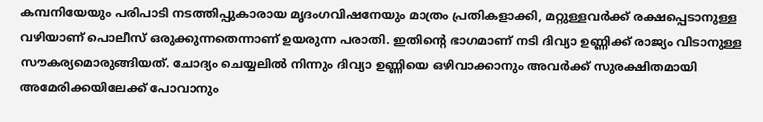കമ്പനിയേയും പരിപാടി നടത്തിപ്പുകാരായ മൃദംഗവിഷനേയും മാത്രം പ്രതികളാക്കി, മറ്റുള്ളവർക്ക് രക്ഷപ്പെടാനുള്ള വഴിയാണ് പൊലീസ് ഒരുക്കുന്നതെന്നാണ് ഉയരുന്ന പരാതി. ഇതിന്റെ ഭാഗമാണ് നടി ദിവ്യാ ഉണ്ണിക്ക് രാജ്യം വിടാനുള്ള സൗകര്യമൊരുങ്ങിയത്. ചോദ്യം ചെയ്യലിൽ നിന്നും ദിവ്യാ ഉണ്ണിയെ ഒഴിവാക്കാനും അവർക്ക് സുരക്ഷിതമായി അമേരിക്കയിലേക്ക് പോവാനും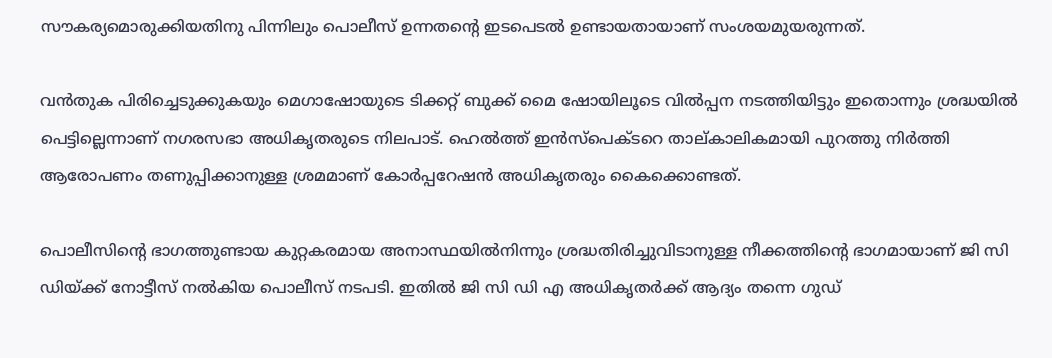സൗകര്യമൊരുക്കിയതിനു പിന്നിലും പൊലീസ് ഉന്നതന്റെ ഇടപെടൽ ഉണ്ടായതായാണ് സംശയമുയരുന്നത്.

വൻതുക പിരിച്ചെടുക്കുകയും മെഗാഷോയുടെ ടിക്കറ്റ് ബുക്ക് മൈ ഷോയിലൂടെ വിൽപ്പന നടത്തിയിട്ടും ഇതൊന്നും ശ്രദ്ധയിൽ പെട്ടില്ലെന്നാണ് നഗരസഭാ അധികൃതരുടെ നിലപാട്. ഹെൽത്ത് ഇൻസ്‌പെക്ടറെ താല്കാലികമായി പുറത്തു നിർത്തി ആരോപണം തണുപ്പിക്കാനുള്ള ശ്രമമാണ് കോർപ്പറേഷൻ അധികൃതരും കൈക്കൊണ്ടത്.

പൊലീസിന്റെ ഭാഗത്തുണ്ടായ കുറ്റകരമായ അനാസ്ഥയിൽനിന്നും ശ്രദ്ധതിരിച്ചുവിടാനുള്ള നീക്കത്തിന്റെ ഭാഗമായാണ് ജി സി ഡിയ്ക്ക് നോട്ടീസ് നൽകിയ പൊലീസ് നടപടി. ഇതിൽ ജി സി ഡി എ അധികൃതർക്ക് ആദ്യം തന്നെ ഗുഡ്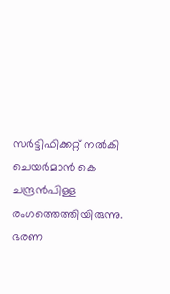സർട്ടിഫിക്കറ്റ് നൽകി ചെയർമാൻ കെ ചന്ദ്രൻപിള്ള രംഗത്തെത്തിയിരുന്നു. ഭരണ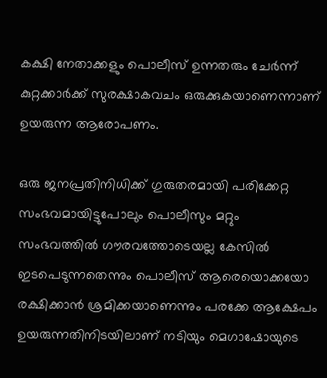കക്ഷി നേതാക്കളും പൊലീസ് ഉന്നതരും ചേർന്ന് കുറ്റക്കാർക്ക് സുരക്ഷാകവചം ഒരുക്കുകയാണെന്നാണ് ഉയരുന്ന ആരോപണം.

ഒരു ജനപ്രതിനിധിക്ക് ഗുരുതരമായി പരിക്കേറ്റ സംഭവമായിട്ടുപോലും പൊലീസും മറ്റും സംഭവത്തിൽ ഗൗരവത്തോടെയല്ല കേസിൽ ഇടപെടുന്നതെന്നും പൊലീസ് ആരെയൊക്കയോ രക്ഷിക്കാൻ ശ്രമിക്കയാണെന്നും പരക്കേ ആക്ഷേപം ഉയരുന്നതിനിടയിലാണ് നടിയും മെഗാഷോയുടെ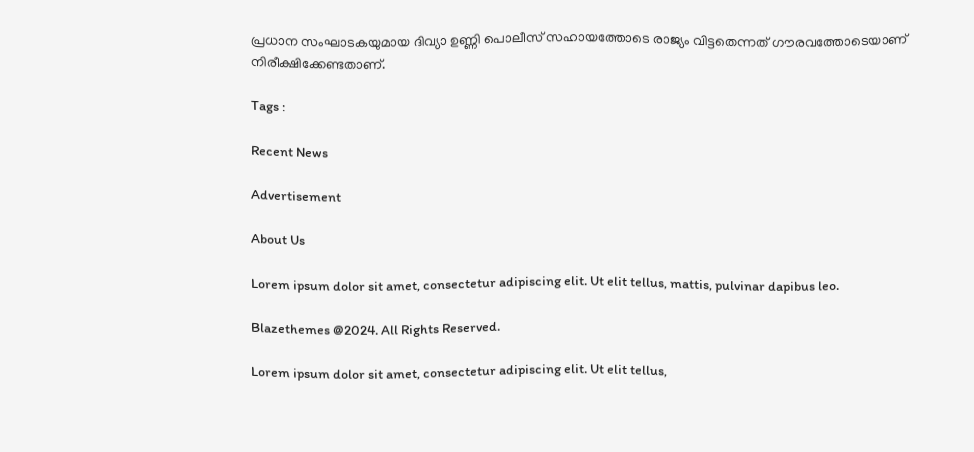പ്രധാന സംഘാടകയുമായ ദിവ്യാ ഉണ്ണി പൊലീസ് സഹായത്തോടെ രാജ്യം വിട്ടതെന്നത് ഗൗരവത്തോടെയാണ് നിരീക്ഷിക്കേണ്ടതാണ്.

Tags :

Recent News

Advertisement

About Us

Lorem ipsum dolor sit amet, consectetur adipiscing elit. Ut elit tellus, mattis, pulvinar dapibus leo.

Blazethemes @2024. All Rights Reserved.

Lorem ipsum dolor sit amet, consectetur adipiscing elit. Ut elit tellus,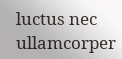luctus nec ullamcorper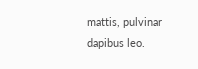mattis, pulvinar dapibus leo.